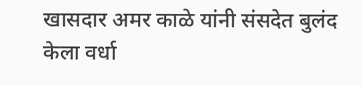खासदार अमर काळे यांनी संसदेत बुलंद केला वर्धा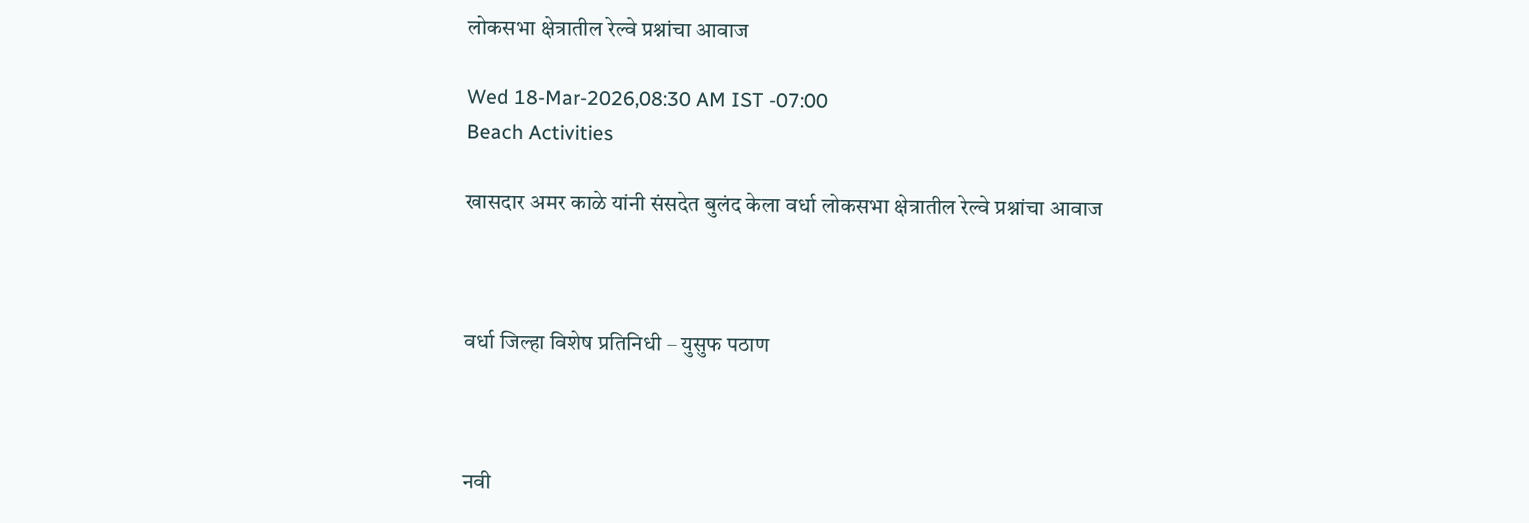लोकसभा क्षेत्रातील रेल्वे प्रश्नांचा आवाज

Wed 18-Mar-2026,08:30 AM IST -07:00
Beach Activities

खासदार अमर काळे यांनी संसदेत बुलंद केला वर्धा लोकसभा क्षेत्रातील रेल्वे प्रश्नांचा आवाज



वर्धा जिल्हा विशेष प्रतिनिधी – युसुफ पठाण



नवी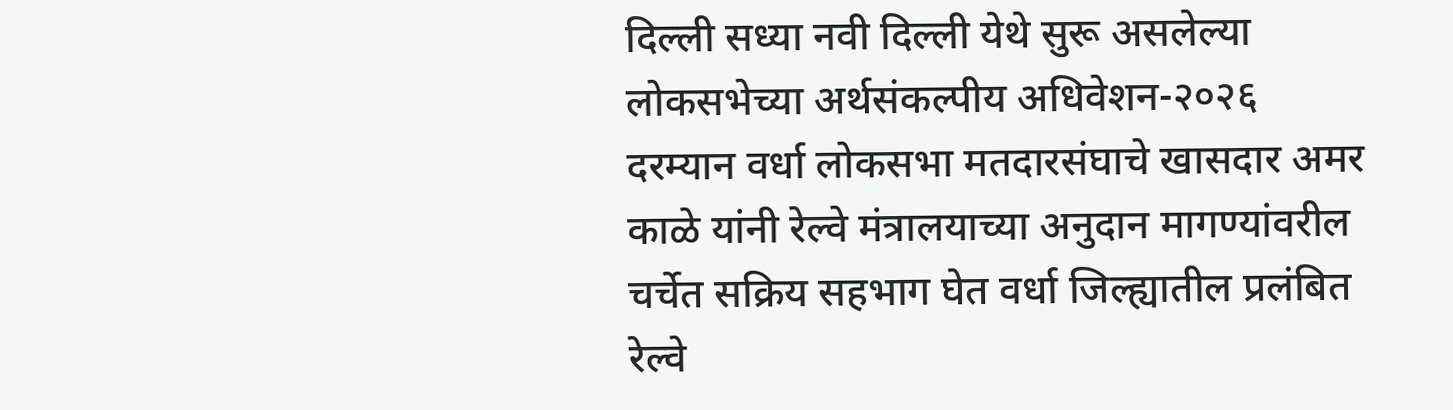दिल्ली सध्या नवी दिल्ली येथे सुरू असलेल्या लोकसभेच्या अर्थसंकल्पीय अधिवेशन-२०२६ दरम्यान वर्धा लोकसभा मतदारसंघाचे खासदार अमर काळे यांनी रेल्वे मंत्रालयाच्या अनुदान मागण्यांवरील चर्चेत सक्रिय सहभाग घेत वर्धा जिल्ह्यातील प्रलंबित रेल्वे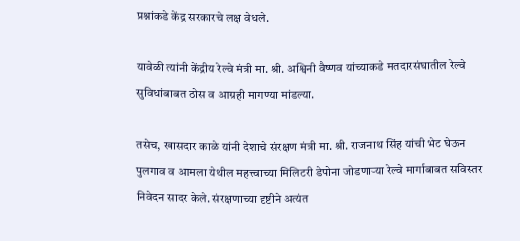प्रश्नांकडे केंद्र सरकारचे लक्ष वेधले.

यावेळी त्यांनी केंद्रीय रेल्वे मंत्री मा. श्री. अश्विनी वैष्णव यांच्याकडे मतदारसंघातील रेल्वे सुविधांबाबत ठोस व आग्रही मागण्या मांडल्या.

तसेच, खासदार काळे यांनी देशाचे संरक्षण मंत्री मा. श्री. राजनाथ सिंह यांची भेट घेऊन पुलगाव व आमला येथील महत्त्वाच्या मिलिटरी डेपोना जोडणाऱ्या रेल्वे मार्गाबाबत सविस्तर निवेदन सादर केले. संरक्षणाच्या दृष्टीने अत्यंत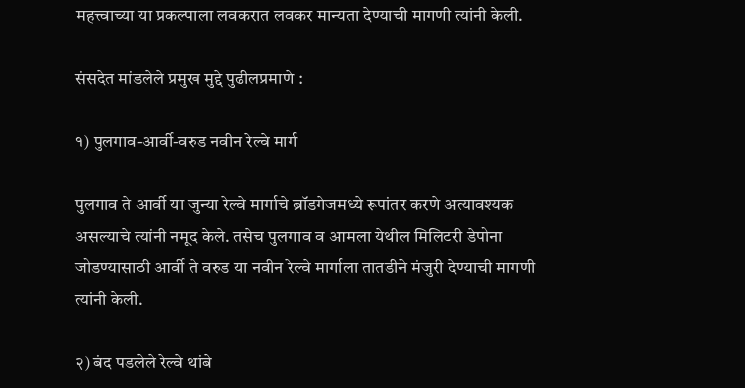महत्त्वाच्या या प्रकल्पाला लवकरात लवकर मान्यता देण्याची मागणी त्यांनी केली.

संसदेत मांडलेले प्रमुख मुद्दे पुढीलप्रमाणे :

१) पुलगाव-आर्वी-वरुड नवीन रेल्वे मार्ग

पुलगाव ते आर्वी या जुन्या रेल्वे मार्गाचे ब्रॉडगेजमध्ये रूपांतर करणे अत्यावश्यक असल्याचे त्यांनी नमूद केले. तसेच पुलगाव व आमला येथील मिलिटरी डेपोना जोडण्यासाठी आर्वी ते वरुड या नवीन रेल्वे मार्गाला तातडीने मंजुरी देण्याची मागणी त्यांनी केली.

२) बंद पडलेले रेल्वे थांबे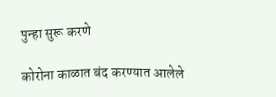पुन्हा सुरू करणे

कोरोना काळात बंद करण्यात आलेले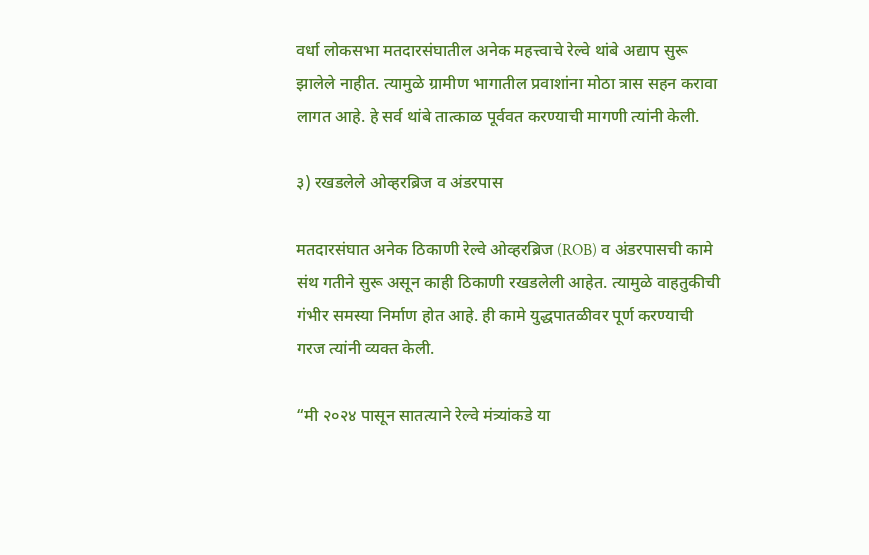वर्धा लोकसभा मतदारसंघातील अनेक महत्त्वाचे रेल्वे थांबे अद्याप सुरू झालेले नाहीत. त्यामुळे ग्रामीण भागातील प्रवाशांना मोठा त्रास सहन करावा लागत आहे. हे सर्व थांबे तात्काळ पूर्ववत करण्याची मागणी त्यांनी केली.

३) रखडलेले ओव्हरब्रिज व अंडरपास

मतदारसंघात अनेक ठिकाणी रेल्वे ओव्हरब्रिज (ROB) व अंडरपासची कामे संथ गतीने सुरू असून काही ठिकाणी रखडलेली आहेत. त्यामुळे वाहतुकीची गंभीर समस्या निर्माण होत आहे. ही कामे युद्धपातळीवर पूर्ण करण्याची गरज त्यांनी व्यक्त केली.

“मी २०२४ पासून सातत्याने रेल्वे मंत्र्यांकडे या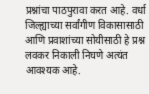प्रश्नांचा पाठपुरावा करत आहे. वर्धा जिल्ह्याच्या सर्वांगीण विकासासाठी आणि प्रवाशांच्या सोयीसाठी हे प्रश्न लवकर निकाली निघणे अत्यंत आवश्यक आहे.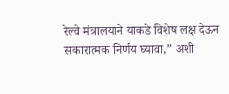रेल्वे मंत्रालयाने याकडे विशेष लक्ष देऊन सकारात्मक निर्णय घ्यावा,” अशी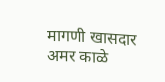मागणी खासदार अमर काळे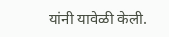यांनी यावेळी केली.